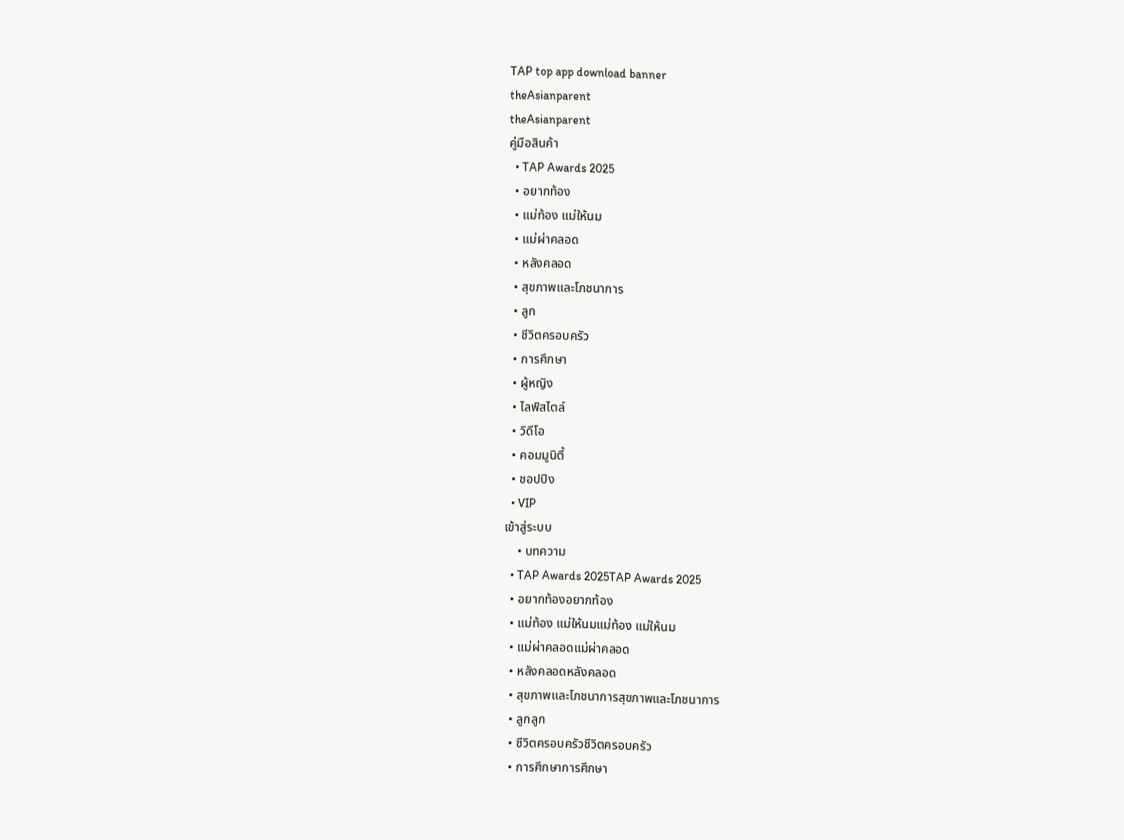TAP top app download banner
theAsianparent
theAsianparent
คู่มือสินค้า
  • TAP Awards 2025
  • อยากท้อง
  • แม่ท้อง แม่ให้นม
  • แม่ผ่าคลอด
  • หลังคลอด
  • สุขภาพและโภชนาการ
  • ลูก
  • ชีวิตครอบครัว
  • การศึกษา
  • ผู้หญิง
  • ไลฟ์สไตล์
  • วิดีโอ
  • คอมมูนิตี้
  • ชอปปิง
  • VIP
เข้าสู่ระบบ
    • บทความ
  • TAP Awards 2025TAP Awards 2025
  • อยากท้องอยากท้อง
  • แม่ท้อง แม่ให้นมแม่ท้อง แม่ให้นม
  • แม่ผ่าคลอดแม่ผ่าคลอด
  • หลังคลอดหลังคลอด
  • สุขภาพและโภชนาการสุขภาพและโภชนาการ
  • ลูกลูก
  • ชีวิตครอบครัวชีวิตครอบครัว
  • การศึกษาการศึกษา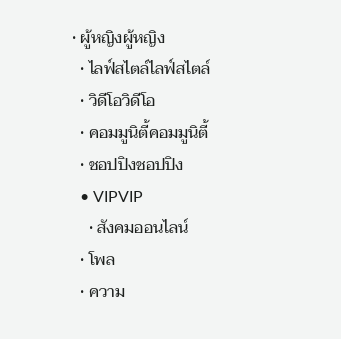• ผู้หญิงผู้หญิง
  • ไลฟ์สไตล์ไลฟ์สไตล์
  • วิดีโอวิดีโอ
  • คอมมูนิตี้คอมมูนิตี้
  • ชอปปิงชอปปิง
  • VIPVIP
    • สังคมออนไลน์
  • โพล
  • ความ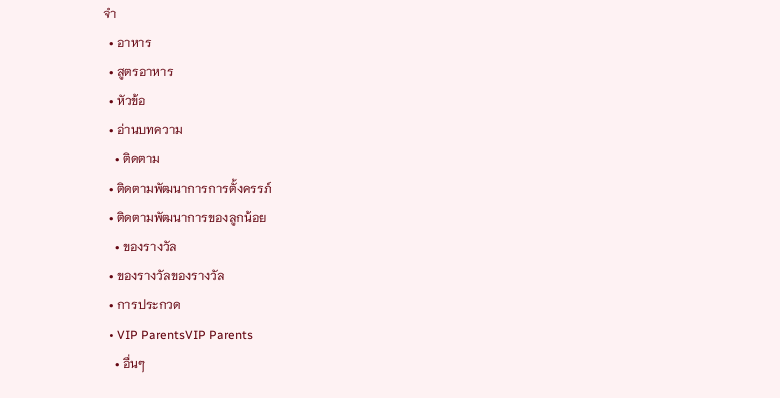จำ
  • อาหาร
  • สูตรอาหาร
  • หัวข้อ
  • อ่านบทความ
    • ติดตาม
  • ติดตามพัฒนาการการตั้งครรภ์
  • ติดตามพัฒนาการของลูกน้อย
    • ของรางวัล
  • ของรางวัลของรางวัล
  • การประกวด
  • VIP ParentsVIP Parents
    • อื่นๆ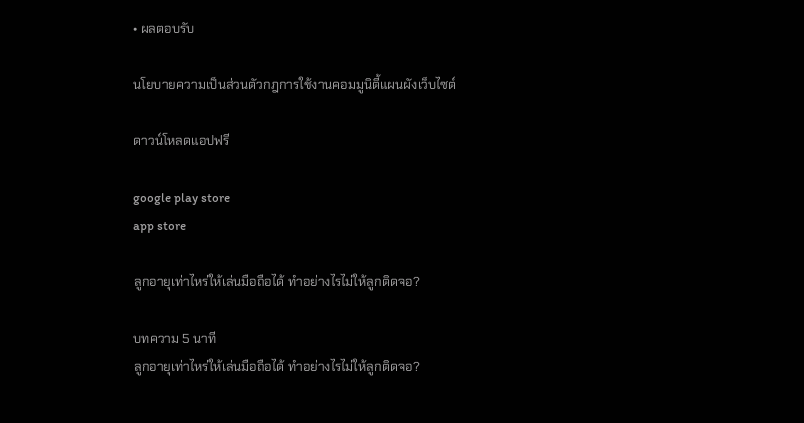• ผลตอบรับ

นโยบายความเป็นส่วนตัวกฎการใช้งานคอมมูนิตี้แผนผังเว็บไซต์

ดาวน์โหลดแอปฟรี

google play store
app store

ลูกอายุเท่าไหร่ให้เล่นมือถือได้ ทำอย่างไรไม่ให้ลูกติดจอ?

บทความ 5 นาที
ลูกอายุเท่าไหร่ให้เล่นมือถือได้ ทำอย่างไรไม่ให้ลูกติดจอ?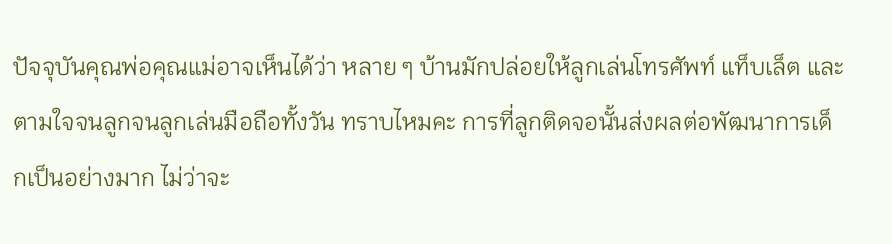ปัจจุบันคุณพ่อคุณแม่อาจเห็นได้ว่า หลาย ๆ บ้านมักปล่อยให้ลูกเล่นโทรศัพท์ แท็บเล็ต และตามใจจนลูกจนลูกเล่นมือถือทั้งวัน ทราบไหมคะ การที่ลูกติดจอนั้นส่งผลต่อพัฒนาการเด็กเป็นอย่างมาก ไม่ว่าจะ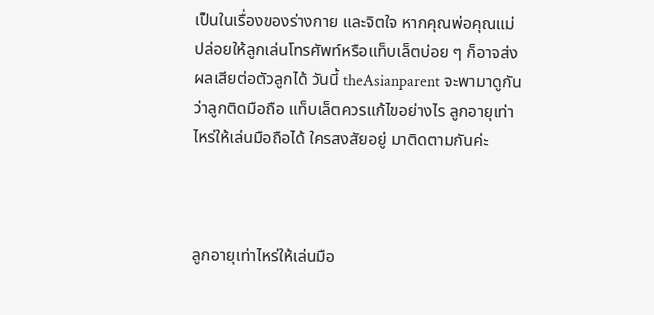เป็นในเรื่องของร่างกาย และจิตใจ หากคุณพ่อคุณแม่ปล่อยให้ลูกเล่นโทรศัพท์หรือแท็บเล็ตบ่อย ๆ ก็อาจส่งผลเสียต่อตัวลูกได้ วันนี้ theAsianparent จะพามาดูกันว่าลูกติดมือถือ แท็บเล็ตควรแก้ไขอย่างไร ลูกอายุเท่าไหร่ให้เล่นมือถือได้ ใครสงสัยอยู่ มาติดตามกันค่ะ



ลูกอายุเท่าไหร่ให้เล่นมือ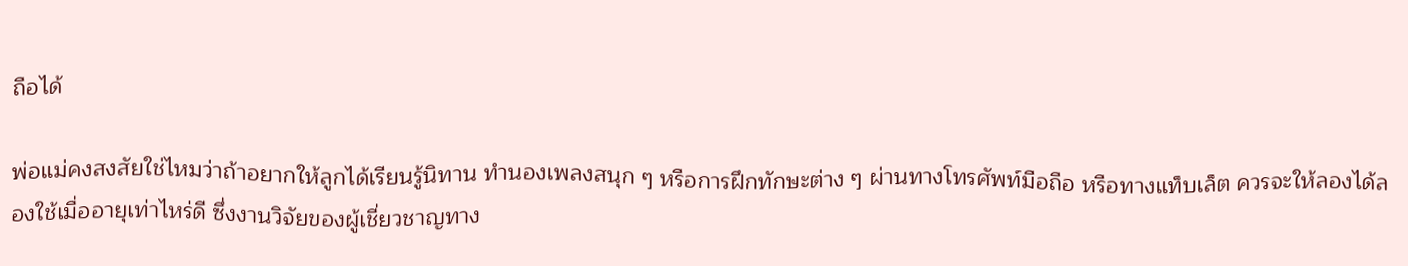ถือได้

พ่อแม่คงสงสัยใช่ไหมว่าถ้าอยากให้ลูกได้เรียนรู้นิทาน ทำนองเพลงสนุก ๆ หรือการฝึกทักษะต่าง ๆ ผ่านทางโทรศัพท์มือถือ หรือทางแท็บเล็ต ควรจะให้ลองได้ลองใช้เมื่ออายุเท่าไหร่ดี ซึ่งงานวิจัยของผู้เชี่ยวชาญทาง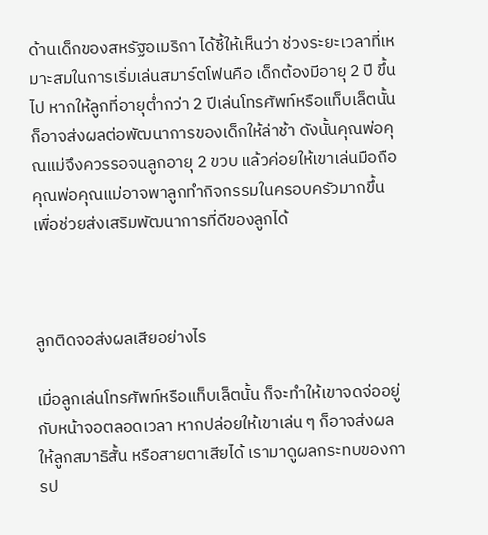ด้านเด็กของสหรัฐอเมริกา ได้ชี้ให้เห็นว่า ช่วงระยะเวลาที่เหมาะสมในการเริ่มเล่นสมาร์ตโฟนคือ เด็กต้องมีอายุ 2 ปี ขึ้นไป หากให้ลูกที่อายุต่ำกว่า 2 ปีเล่นโทรศัพท์หรือแท็บเล็ตนั้น ก็อาจส่งผลต่อพัฒนาการของเด็กให้ล่าช้า ดังนั้นคุณพ่อคุณแม่จึงควรรอจนลูกอายุ 2 ขวบ แล้วค่อยให้เขาเล่นมือถือ คุณพ่อคุณแม่อาจพาลูกทำกิจกรรมในครอบครัวมากขึ้น เพื่อช่วยส่งเสริมพัฒนาการที่ดีของลูกได้



ลูกติดจอส่งผลเสียอย่างไร

เมื่อลูกเล่นโทรศัพท์หรือแท็บเล็ตนั้น ก็จะทำให้เขาจดจ่ออยู่กับหน้าจอตลอดเวลา หากปล่อยให้เขาเล่น ๆ ก็อาจส่งผลให้ลูกสมาธิสั้น หรือสายตาเสียได้ เรามาดูผลกระทบของการป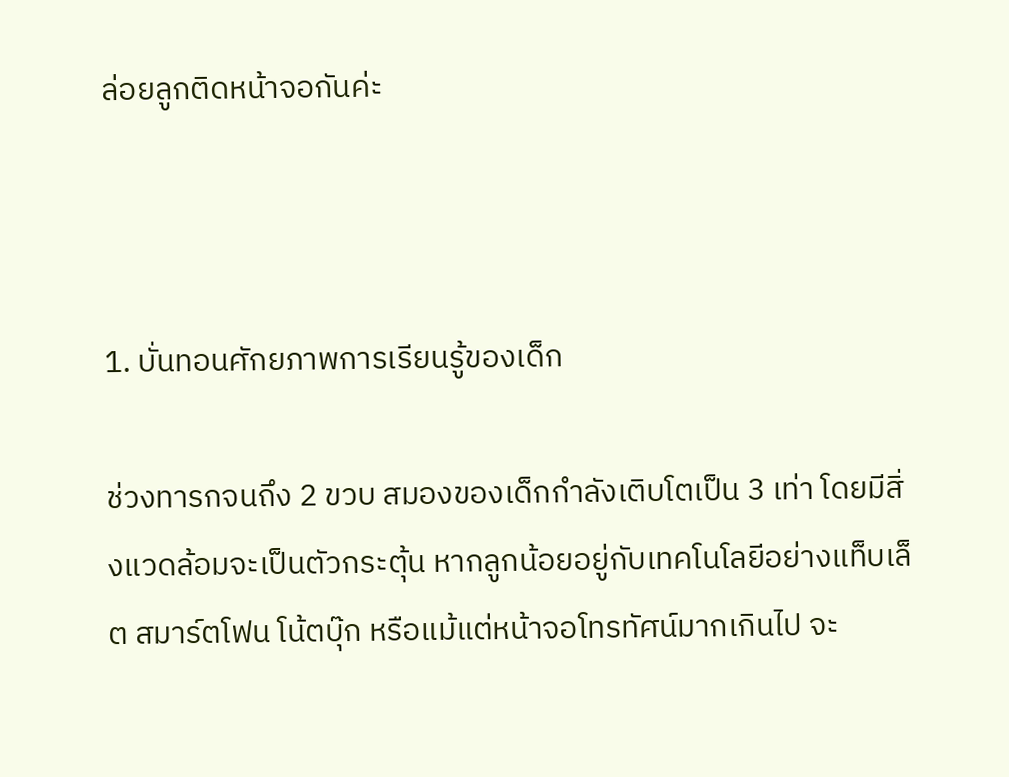ล่อยลูกติดหน้าจอกันค่ะ



1. บั่นทอนศักยภาพการเรียนรู้ของเด็ก

ช่วงทารกจนถึง 2 ขวบ สมองของเด็กกำลังเติบโตเป็น 3 เท่า โดยมีสิ่งแวดล้อมจะเป็นตัวกระตุ้น หากลูกน้อยอยู่กับเทคโนโลยีอย่างแท็บเล็ต สมาร์ตโฟน โน้ตบุ๊ก หรือแม้แต่หน้าจอโทรทัศน์มากเกินไป จะ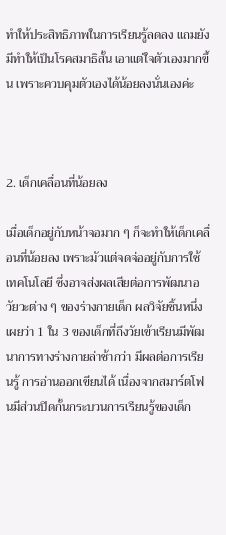ทำให้ประสิทธิภาพในการเรียนรู้ลดลง แถมยังมีทำให้เป็นโรคสมาธิสั้น เอาแต่ใจตัวเองมากขึ้น เพราะควบคุมตัวเองได้น้อยลงนั่นเองค่ะ



2. เด็กเคลื่อนที่น้อยลง

เมื่อเด็กอยู่กับหน้าจอมาก ๆ ก็จะทำให้เด็กเคลื่อนที่น้อยลง เพราะมัวแต่จดจ่ออยู่กับการใช้เทคโนโลยี ซึ่งอาจส่งผลเสียต่อการพัฒนาอวัยวะต่าง ๆ ของร่างกายเด็ก ผลวิจัยชิ้นหนึ่งเผยว่า 1 ใน 3 ของเด็กที่ถึงวัยเข้าเรียนมีพัฒนาการทางร่างกายล่าช้ากว่า มีผลต่อการเรียนรู้ การอ่านออกเขียนได้ เนื่องจากสมาร์ตโฟนมีส่วนปิดกั้นกระบวนการเรียนรู้ของเด็ก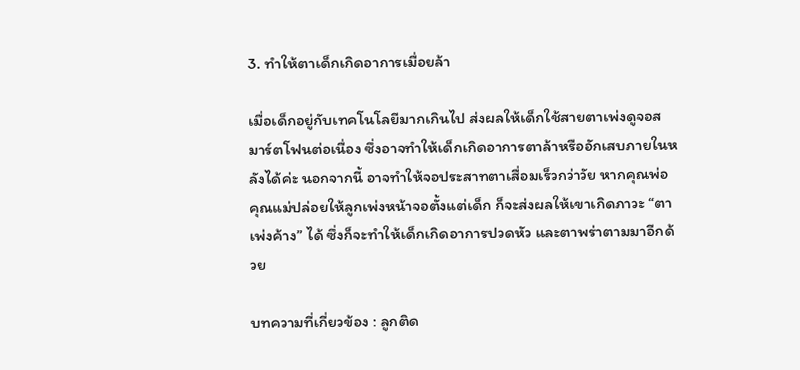3. ทำให้ตาเด็กเกิดอาการเมื่อยล้า

เมื่อเด็กอยู่กับเทคโนโลยีมากเกินไป ส่งผลให้เด็กใช้สายตาเพ่งดูจอสมาร์ตโฟนต่อเนื่อง ซึ่งอาจทำให้เด็กเกิดอาการตาล้าหรืออักเสบภายในหลังได้ค่ะ นอกจากนี้ อาจทำให้จอประสาทตาเสื่อมเร็วกว่าวัย หากคุณพ่อคุณแม่ปล่อยให้ลูกเพ่งหน้าจอตั้งแต่เด็ก ก็จะส่งผลให้เขาเกิดภาวะ “ตาเพ่งค้าง” ได้ ซึ่งก็จะทำให้เด็กเกิดอาการปวดหัว และตาพร่าตามมาอีกด้วย

บทความที่เกี่ยวข้อง : ลูกติด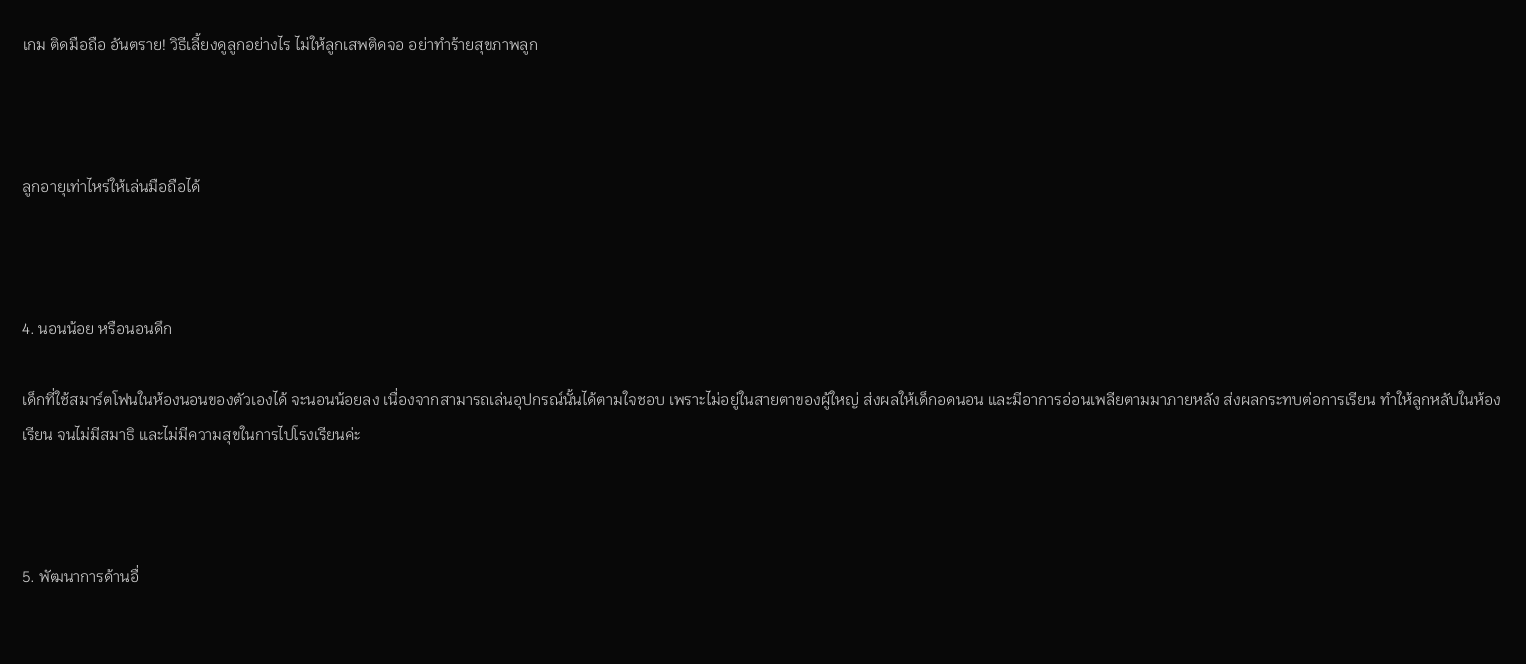เกม ติดมือถือ อันตราย! วิธีเลี้ยงดูลูกอย่างไร ไม่ให้ลูกเสพติดจอ อย่าทำร้ายสุขภาพลูก



ลูกอายุเท่าไหร่ให้เล่นมือถือได้



4. นอนน้อย หรือนอนดึก

เด็กที่ใช้สมาร์ตโฟนในห้องนอนของตัวเองได้ จะนอนน้อยลง เนื่องจากสามารถเล่นอุปกรณ์นั้นได้ตามใจชอบ เพราะไม่อยู่ในสายตาของผู้ใหญ่ ส่งผลให้เด็กอดนอน และมีอาการอ่อนเพลียตามมาภายหลัง ส่งผลกระทบต่อการเรียน ทำให้ลูกหลับในห้องเรียน จนไม่มีสมาธิ และไม่มีความสุขในการไปโรงเรียนค่ะ



5. พัฒนาการด้านอื่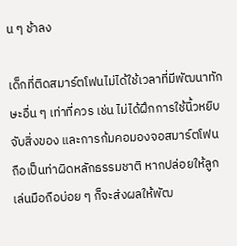น ๆ ช้าลง

เด็กที่ติดสมาร์ตโฟนไม่ได้ใช้เวลาที่มีพัฒนาทักษะอื่น ๆ เท่าที่ควร เช่น ไม่ได้ฝึกการใช้นิ้วหยิบจับสิ่งของ และการก้มคอมองจอสมาร์ตโฟนถือเป็นท่าผิดหลักธรรมชาติ หากปล่อยให้ลูกเล่นมือถือบ่อย ๆ ก็จะส่งผลให้พัฒ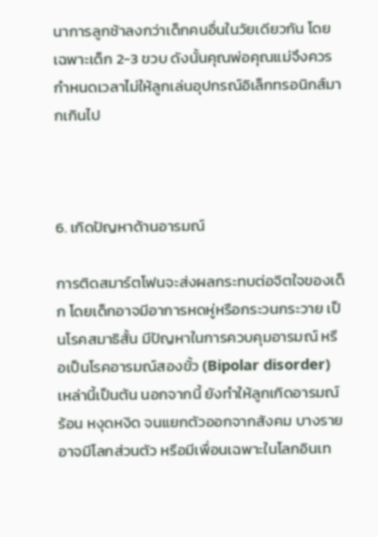นาการลูกช้าลงกว่าเด็กคนอื่นในวัยเดียวกัน โดยเฉพาะเด็ก 2-3 ขวบ ดังนั้นคุณพ่อคุณแม่จึงควรกำหนดเวลาไม่ให้ลูกเล่นอุปกรณ์อิเล็กทรอนิกส์มากเกินไป



6. เกิดปัญหาด้านอารมณ์

การติดสมาร์ตโฟนจะส่งผลกระทบต่อจิตใจของเด็ก โดยเด็กอาจมีอาการหดหู่หรือกระวนกระวาย เป็นโรคสมาธิสั้น มีปัญหาในการควบคุมอารมณ์ หรือเป็นโรคอารมณ์สองขั้ว (Bipolar disorder) เหล่านี้เป็นต้น นอกจากนี้ ยังทำให้ลูกเกิดอารมณ์ร้อน หงุดหงิด จนแยกตัวออกจากสังคม บางรายอาจมีโลกส่วนตัว หรือมีเพื่อนเฉพาะในโลกอินเท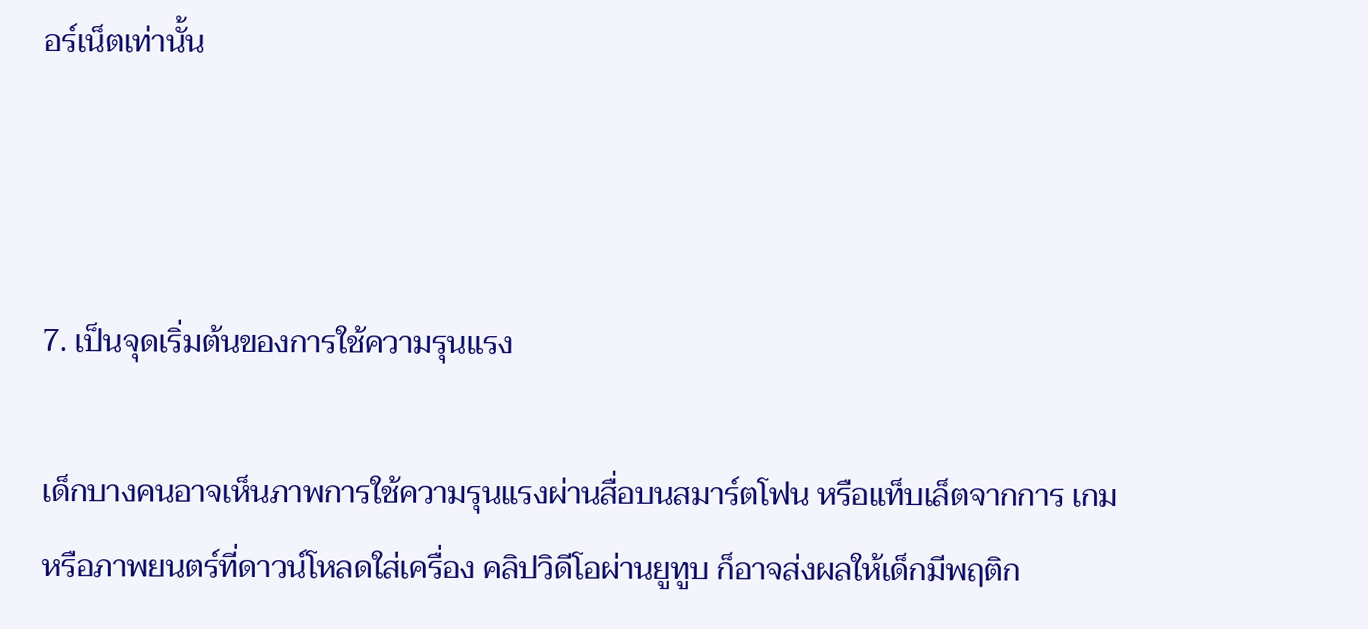อร์เน็ตเท่านั้น



7. เป็นจุดเริ่มต้นของการใช้ความรุนแรง

เด็กบางคนอาจเห็นภาพการใช้ความรุนแรงผ่านสื่อบนสมาร์ตโฟน หรือแท็บเล็ตจากการ เกม หรือภาพยนตร์ที่ดาวน์โหลดใส่เครื่อง คลิปวิดีโอผ่านยูทูบ ก็อาจส่งผลให้เด็กมีพฤติก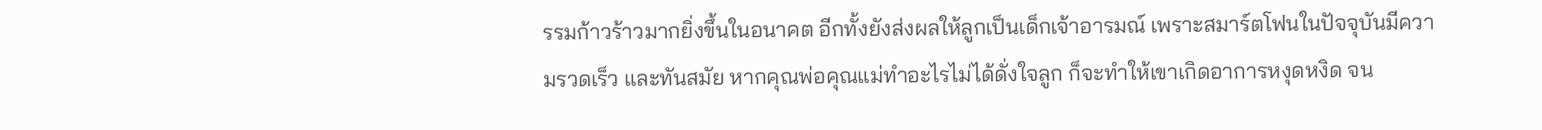รรมก้าวร้าวมากยิ่งขึ้นในอนาคต อีกทั้งยังส่งผลให้ลูกเป็นเด็กเจ้าอารมณ์ เพราะสมาร์ตโฟนในปัจจุบันมีความรวดเร็ว และทันสมัย หากคุณพ่อคุณแม่ทำอะไรไม่ได้ดั่งใจลูก ก็จะทำให้เขาเกิดอาการหงุดหงิด จน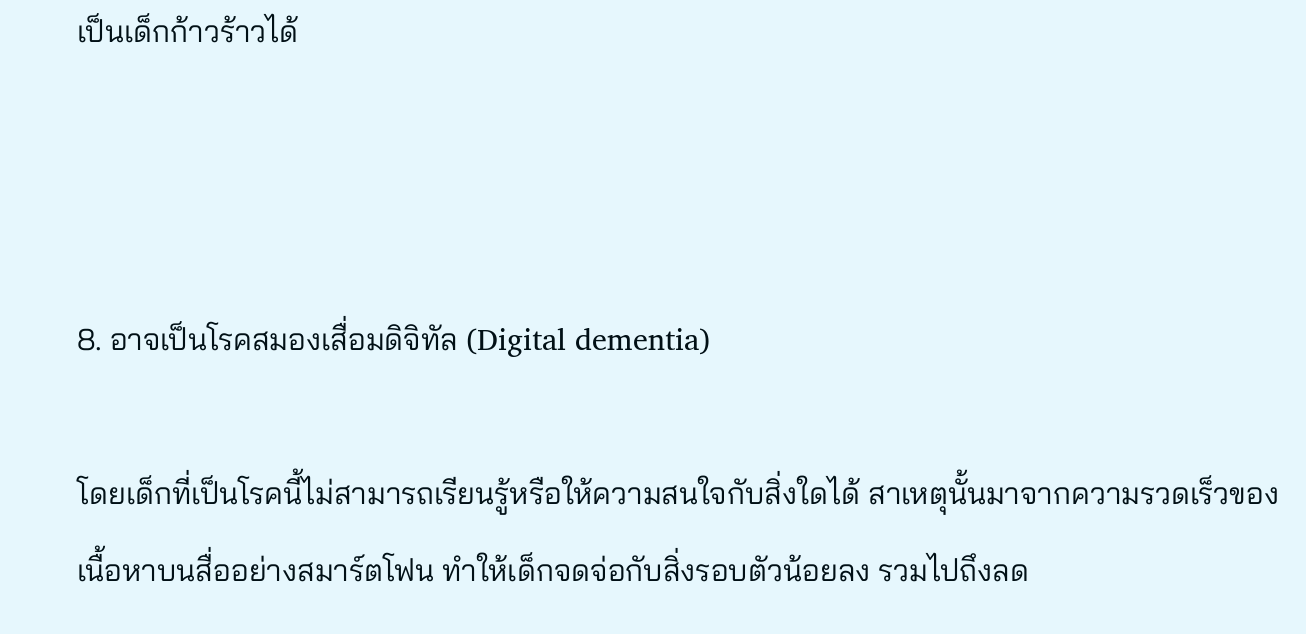เป็นเด็กก้าวร้าวได้



8. อาจเป็นโรคสมองเสื่อมดิจิทัล (Digital dementia)

โดยเด็กที่เป็นโรคนี้ไม่สามารถเรียนรู้หรือให้ความสนใจกับสิ่งใดได้ สาเหตุนั้นมาจากความรวดเร็วของเนื้อหาบนสื่ออย่างสมาร์ตโฟน ทำให้เด็กจดจ่อกับสิ่งรอบตัวน้อยลง รวมไปถึงลด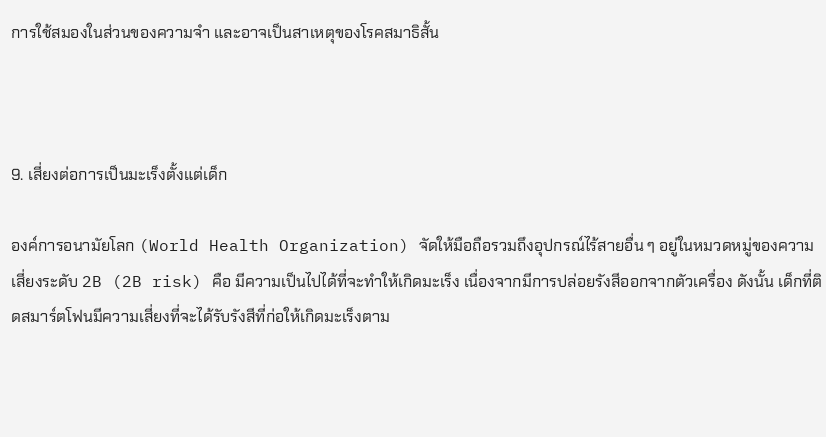การใช้สมองในส่วนของความจำ และอาจเป็นสาเหตุของโรคสมาธิสั้น



9. เสี่ยงต่อการเป็นมะเร็งตั้งแต่เด็ก

องค์การอนามัยโลก (World Health Organization) จัดให้มือถือรวมถึงอุปกรณ์ไร้สายอื่น ๆ อยู่ในหมวดหมู่ของความเสี่ยงระดับ 2B (2B risk) คือ มีความเป็นไปได้ที่จะทำให้เกิดมะเร็ง เนื่องจากมีการปล่อยรังสีออกจากตัวเครื่อง ดังนั้น เด็กที่ติดสมาร์ตโฟนมีความเสี่ยงที่จะได้รับรังสีที่ก่อให้เกิดมะเร็งตาม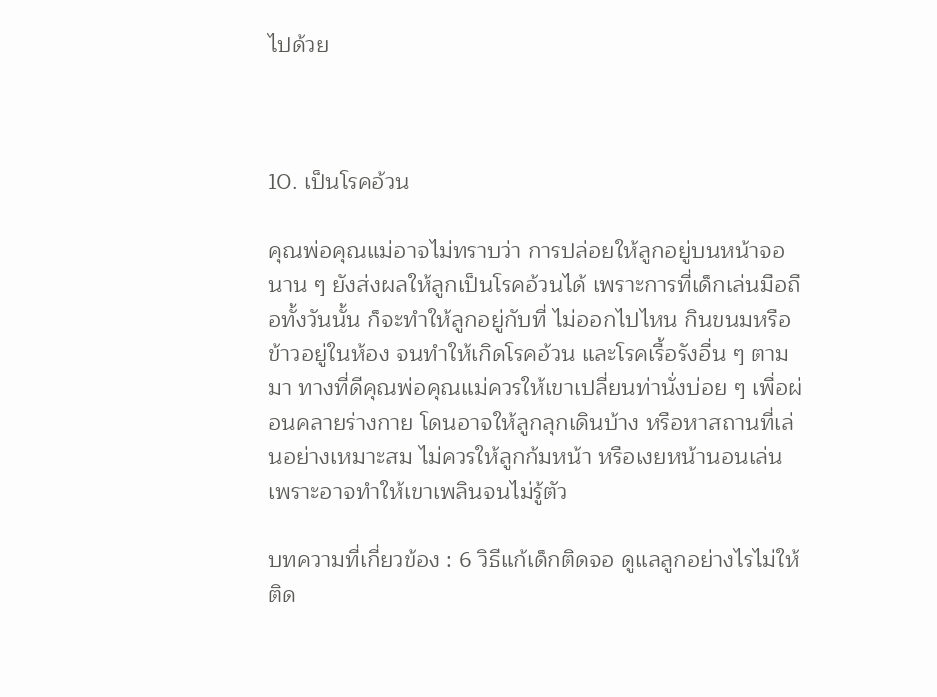ไปด้วย



10. เป็นโรคอ้วน

คุณพ่อคุณแม่อาจไม่ทราบว่า การปล่อยให้ลูกอยู่บนหน้าจอนาน ๆ ยังส่งผลให้ลูกเป็นโรคอ้วนได้ เพราะการที่เด็กเล่นมือถือทั้งวันนั้น ก็จะทำให้ลูกอยู่กับที่ ไม่ออกไปไหน กินขนมหรือข้าวอยู่ในห้อง จนทำให้เกิดโรคอ้วน และโรคเรื้อรังอื่น ๆ ตามมา ทางที่ดีคุณพ่อคุณแม่ควรให้เขาเปลี่ยนท่านั่งบ่อย ๆ เพื่อผ่อนคลายร่างกาย โดนอาจให้ลูกลุกเดินบ้าง หรือหาสถานที่เล่นอย่างเหมาะสม ไม่ควรให้ลูกก้มหน้า หรือเงยหน้านอนเล่น เพราะอาจทำให้เขาเพลินจนไม่รู้ตัว

บทความที่เกี่ยวข้อง : 6 วิธีแก้เด็กติดจอ ดูแลลูกอย่างไรไม่ให้ติด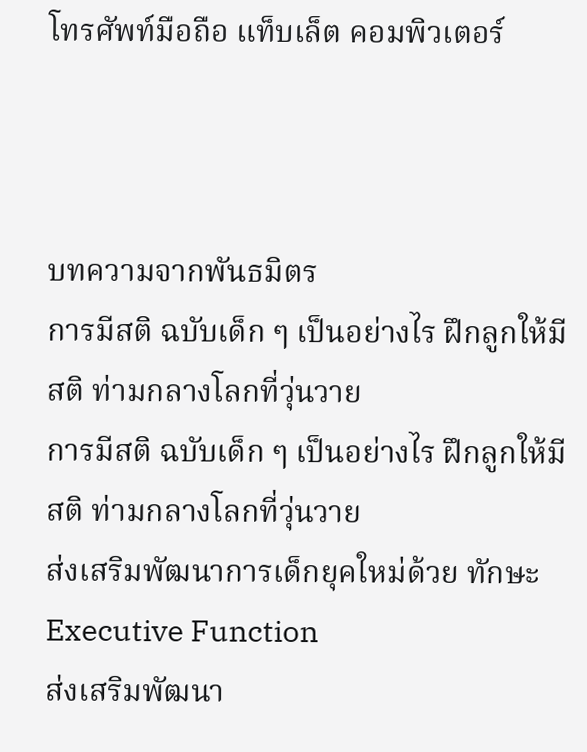โทรศัพท์มือถือ แท็บเล็ต คอมพิวเตอร์



บทความจากพันธมิตร
การมีสติ ฉบับเด็ก ๆ เป็นอย่างไร ฝึกลูกให้มีสติ ท่ามกลางโลกที่วุ่นวาย
การมีสติ ฉบับเด็ก ๆ เป็นอย่างไร ฝึกลูกให้มีสติ ท่ามกลางโลกที่วุ่นวาย
ส่งเสริมพัฒนาการเด็กยุคใหม่ด้วย ทักษะ Executive Function
ส่งเสริมพัฒนา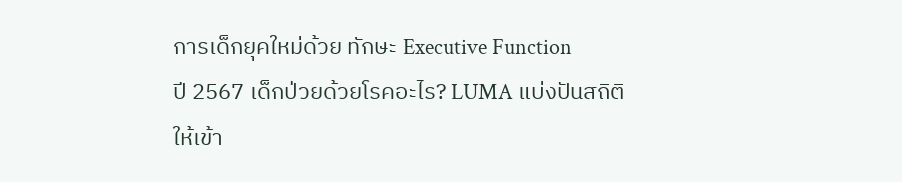การเด็กยุคใหม่ด้วย ทักษะ Executive Function
ปี 2567 เด็กป่วยด้วยโรคอะไร? LUMA แบ่งปันสถิติให้เข้า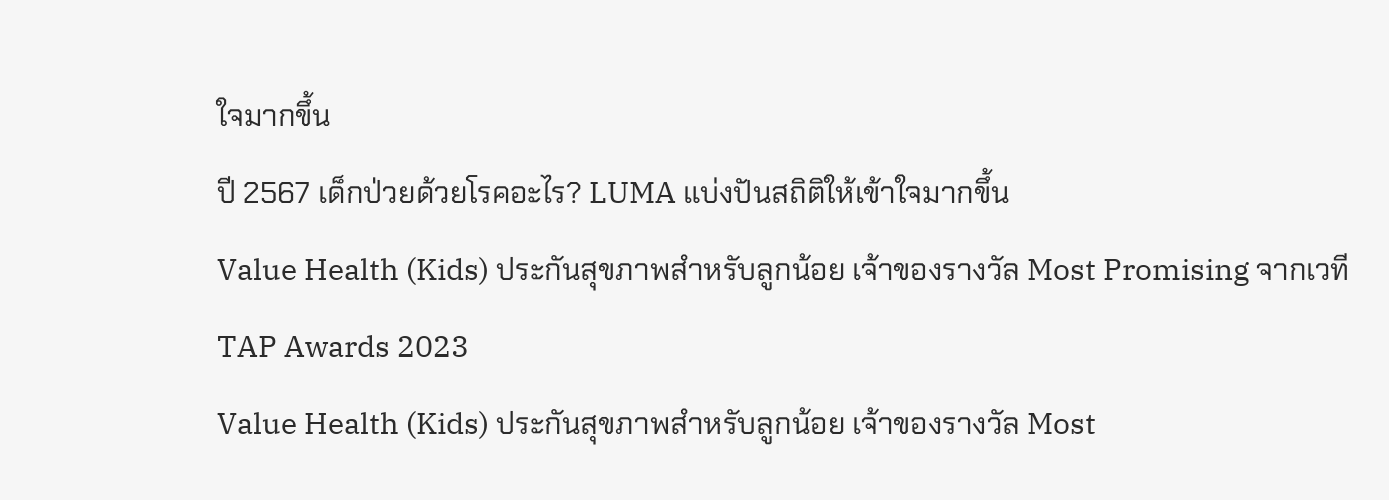ใจมากขึ้น
ปี 2567 เด็กป่วยด้วยโรคอะไร? LUMA แบ่งปันสถิติให้เข้าใจมากขึ้น
Value Health (Kids) ประกันสุขภาพสำหรับลูกน้อย เจ้าของรางวัล Most Promising จากเวที TAP Awards 2023
Value Health (Kids) ประกันสุขภาพสำหรับลูกน้อย เจ้าของรางวัล Most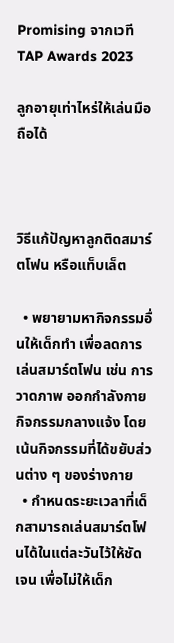Promising จากเวที TAP Awards 2023

ลูกอายุเท่าไหร่ให้เล่นมือถือได้



วิธีแก้ปัญหาลูกติดสมาร์ตโฟน หรือแท็บเล็ต

  • พยายามหากิจกรรมอื่นให้เด็กทำ เพื่อลดการเล่นสมาร์ตโฟน เช่น การวาดภาพ ออกกำลังกาย กิจกรรมกลางแจ้ง โดยเน้นกิจกรรมที่ได้ขยับส่วนต่าง ๆ ของร่างกาย
  • กำหนดระยะเวลาที่เด็กสามารถเล่นสมาร์ตโฟนได้ในแต่ละวันไว้ให้ชัดเจน เพื่อไม่ให้เด็ก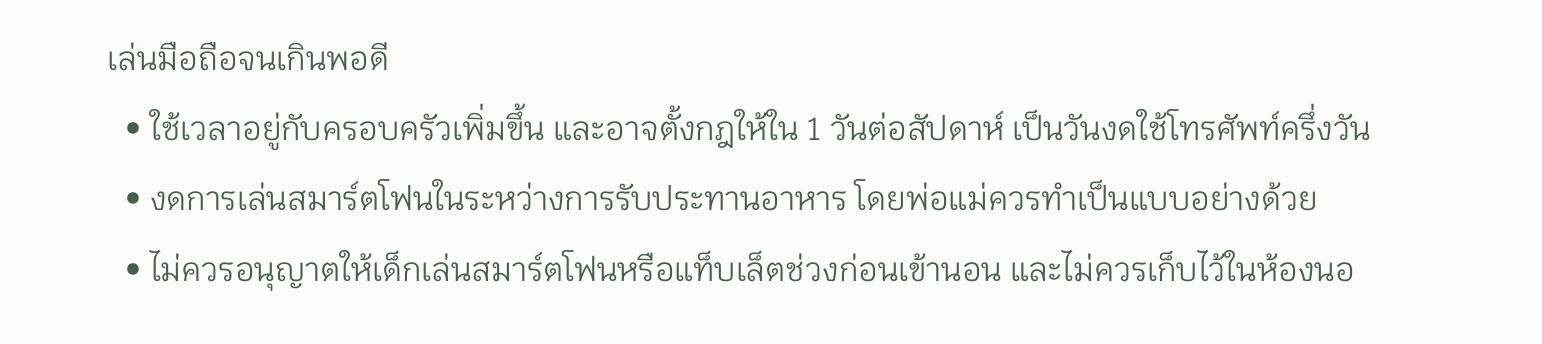เล่นมือถือจนเกินพอดี
  • ใช้เวลาอยู่กับครอบครัวเพิ่มขึ้น และอาจตั้งกฎให้ใน 1 วันต่อสัปดาห์ เป็นวันงดใช้โทรศัพท์ครึ่งวัน
  • งดการเล่นสมาร์ตโฟนในระหว่างการรับประทานอาหาร โดยพ่อแม่ควรทำเป็นแบบอย่างด้วย
  • ไม่ควรอนุญาตให้เด็กเล่นสมาร์ตโฟนหรือแท็บเล็ตช่วงก่อนเข้านอน และไม่ควรเก็บไว้ในห้องนอ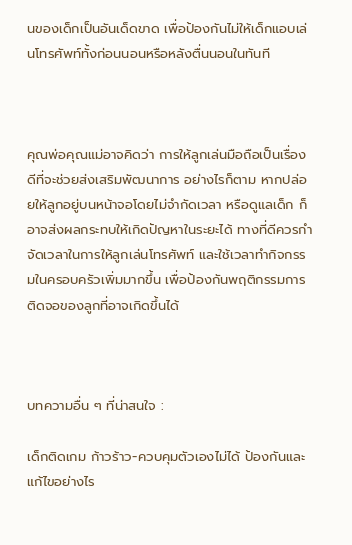นของเด็กเป็นอันเด็ดขาด เพื่อป้องกันไม่ให้เด็กแอบเล่นโทรศัพท์ทั้งก่อนนอนหรือหลังตื่นนอนในทันที



คุณพ่อคุณแม่อาจคิดว่า การให้ลูกเล่นมือถือเป็นเรื่องดีที่จะช่วยส่งเสริมพัฒนาการ อย่างไรก็ตาม หากปล่อยให้ลูกอยู่บนหน้าจอโดยไม่จำกัดเวลา หรือดูแลเด็ก ก็อาจส่งผลกระทบให้เกิดปัญหาในระยะได้ ทางที่ดีควรกำจัดเวลาในการให้ลูกเล่นโทรศัพท์ และใช้เวลาทำกิจกรรมในครอบครัวเพิ่มมากขึ้น เพื่อป้องกันพฤติกรรมการติดจอของลูกที่อาจเกิดขึ้นได้



บทความอื่น ๆ ที่น่าสนใจ :

เด็กติดเกม ก้าวร้าว-ควบคุมตัวเองไม่ได้ ป้องกันและแก้ไขอย่างไร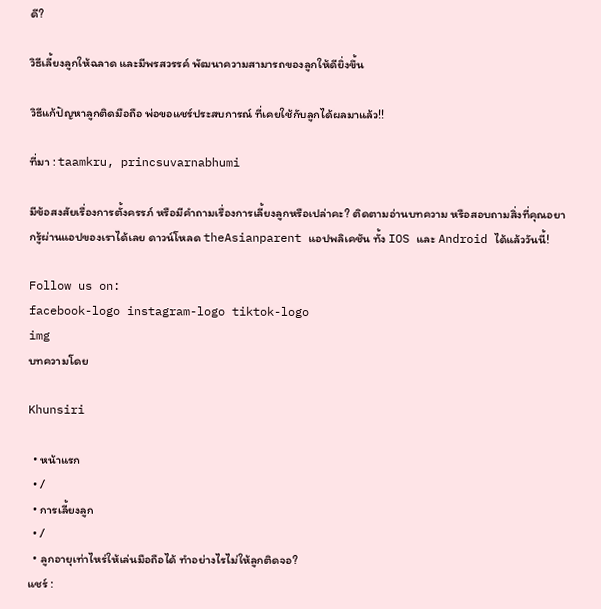ดี?

วิธีเลี้ยงลูกให้ฉลาด และมีพรสวรรค์ พัฒนาความสามารถของลูกให้ดียิ่งขึ้น

วิธีแก้ปัญหาลูกติดมือถือ พ่อขอแชร์ประสบการณ์ ที่เคยใช้กับลูกได้ผลมาแล้ว!!

ที่มา : taamkru, princsuvarnabhumi

มีข้อสงสัยเรื่องการตั้งครรภ์ หรือมีคำถามเรื่องการเลี้ยงลูกหรือเปล่าคะ? ติดตามอ่านบทความ หรือสอบถามสิ่งที่คุณอยากรู้ผ่านแอปของเราได้เลย ดาวน์โหลด theAsianparent แอปพลิเคชัน ทั้ง IOS และ Android ได้แล้ววันนี้!

Follow us on:
facebook-logo instagram-logo tiktok-logo
img
บทความโดย

Khunsiri

  • หน้าแรก
  • /
  • การเลี้ยงลูก
  • /
  • ลูกอายุเท่าไหร่ให้เล่นมือถือได้ ทำอย่างไรไม่ให้ลูกติดจอ?
แชร์ :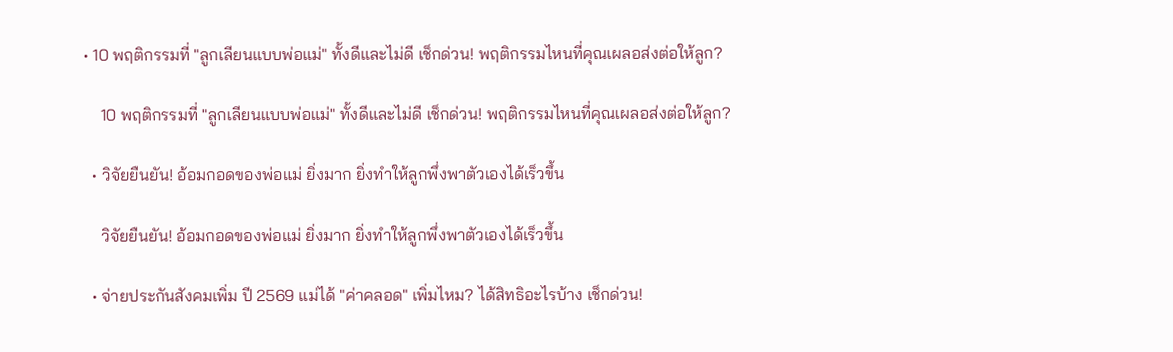• 10 พฤติกรรมที่ "ลูกเลียนแบบพ่อแม่" ทั้งดีและไม่ดี เช็กด่วน! พฤติกรรมไหนที่คุณเผลอส่งต่อให้ลูก?

    10 พฤติกรรมที่ "ลูกเลียนแบบพ่อแม่" ทั้งดีและไม่ดี เช็กด่วน! พฤติกรรมไหนที่คุณเผลอส่งต่อให้ลูก?

  • วิจัยยืนยัน! อ้อมกอดของพ่อแม่ ยิ่งมาก ยิ่งทำให้ลูกพึ่งพาตัวเองได้เร็วขึ้น

    วิจัยยืนยัน! อ้อมกอดของพ่อแม่ ยิ่งมาก ยิ่งทำให้ลูกพึ่งพาตัวเองได้เร็วขึ้น

  • จ่ายประกันสังคมเพิ่ม ปี 2569 แม่ได้ "ค่าคลอด" เพิ่มไหม? ได้สิทธิอะไรบ้าง เช็กด่วน!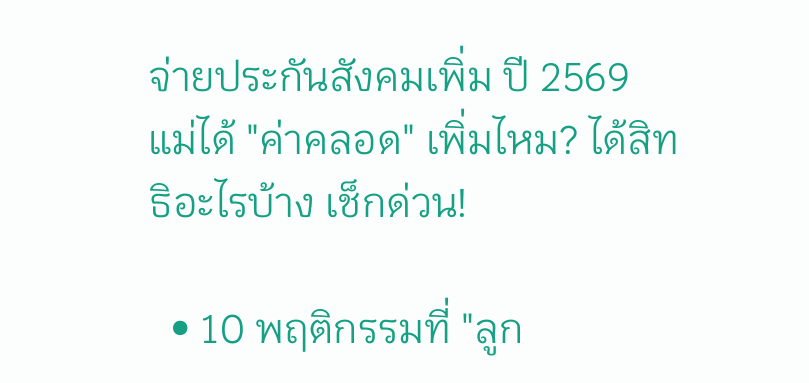จ่ายประกันสังคมเพิ่ม ปี 2569 แม่ได้ "ค่าคลอด" เพิ่มไหม? ได้สิทธิอะไรบ้าง เช็กด่วน!

  • 10 พฤติกรรมที่ "ลูก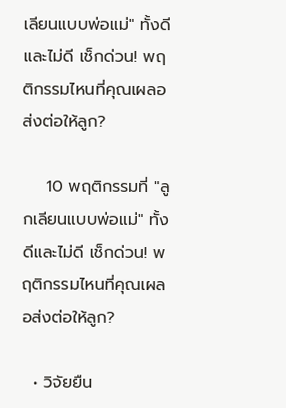เลียนแบบพ่อแม่" ทั้งดีและไม่ดี เช็กด่วน! พฤติกรรมไหนที่คุณเผลอส่งต่อให้ลูก?

    10 พฤติกรรมที่ "ลูกเลียนแบบพ่อแม่" ทั้งดีและไม่ดี เช็กด่วน! พฤติกรรมไหนที่คุณเผลอส่งต่อให้ลูก?

  • วิจัยยืน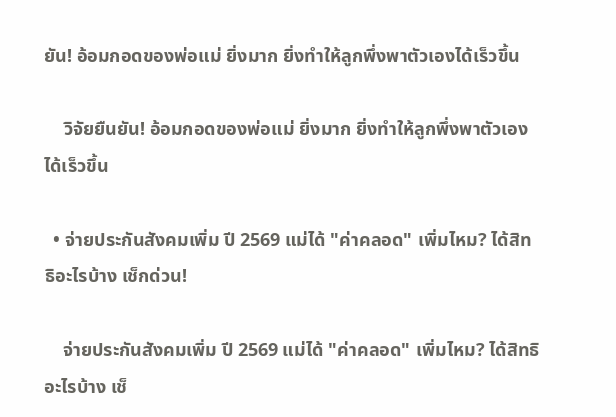ยัน! อ้อมกอดของพ่อแม่ ยิ่งมาก ยิ่งทำให้ลูกพึ่งพาตัวเองได้เร็วขึ้น

    วิจัยยืนยัน! อ้อมกอดของพ่อแม่ ยิ่งมาก ยิ่งทำให้ลูกพึ่งพาตัวเองได้เร็วขึ้น

  • จ่ายประกันสังคมเพิ่ม ปี 2569 แม่ได้ "ค่าคลอด" เพิ่มไหม? ได้สิทธิอะไรบ้าง เช็กด่วน!

    จ่ายประกันสังคมเพิ่ม ปี 2569 แม่ได้ "ค่าคลอด" เพิ่มไหม? ได้สิทธิอะไรบ้าง เช็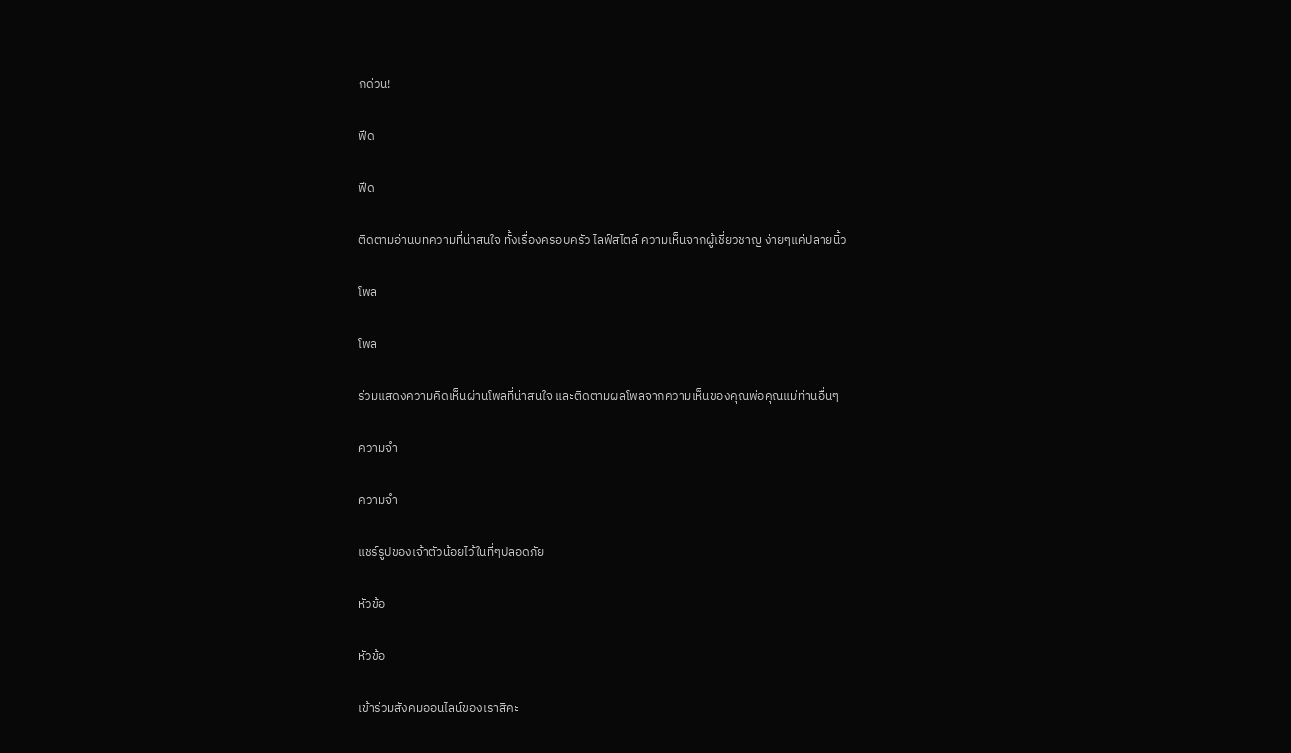กด่วน!

ฟีด

ฟีด

ติดตามอ่านบทความที่น่าสนใจ ทั้งเรื่องครอบครัว ไลฟ์สไตล์ ความเห็นจากผู้เชี่ยวชาญ ง่ายๆแค่ปลายนิ้ว

โพล

โพล

ร่วมแสดงความคิดเห็นผ่านโพลที่น่าสนใจ และติดตามผลโพลจากความเห็นของคุณพ่อคุณแม่ท่านอื่นๆ

ความจำ

ความจำ

แชร์รูปของเจ้าตัวน้อยไว้ในที่ๆปลอดภัย

หัวข้อ

หัวข้อ

เข้าร่วมสังคมออนไลน์ของเราสิคะ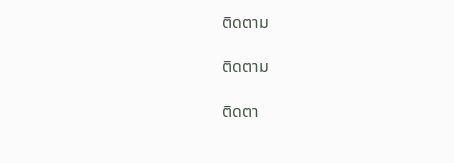ติดตาม

ติดตาม

ติดตา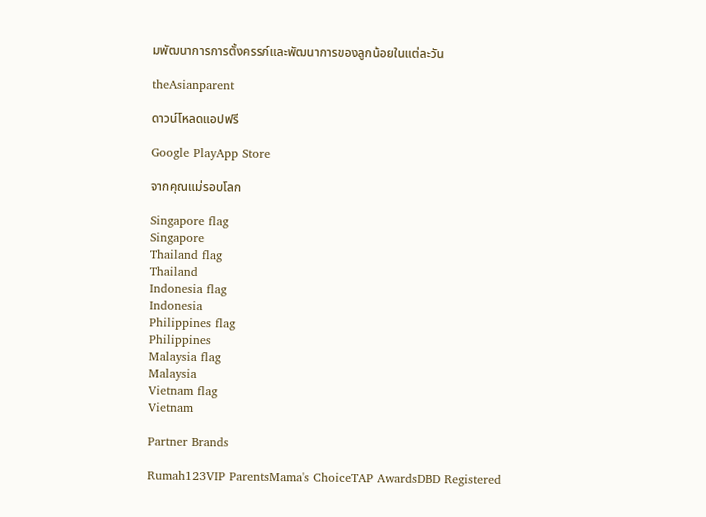มพัฒนาการการตั้งครรภ์และพัฒนาการของลูกน้อยในแต่ละวัน

theAsianparent

ดาวน์โหลดแอปฟรี

Google PlayApp Store

จากคุณแม่รอบโลก

Singapore flag
Singapore
Thailand flag
Thailand
Indonesia flag
Indonesia
Philippines flag
Philippines
Malaysia flag
Malaysia
Vietnam flag
Vietnam

Partner Brands

Rumah123VIP ParentsMama's ChoiceTAP AwardsDBD Registered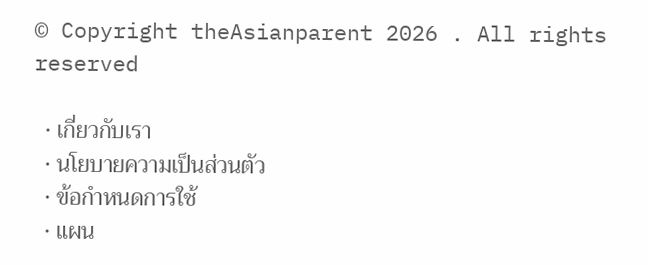© Copyright theAsianparent 2026 . All rights reserved

  • เกี่ยวกับเรา
  • นโยบายความเป็นส่วนตัว
  • ข้อกำหนดการใช้
  • แผน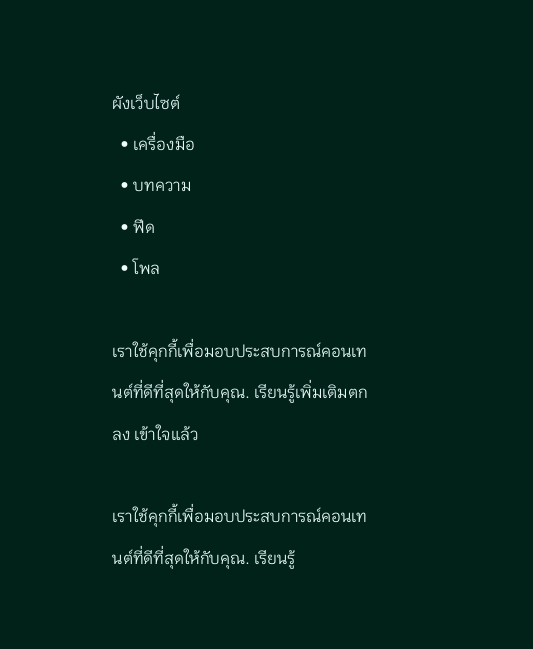ผังเว็บไซต์
  • เครื่องมือ
  • บทความ
  • ฟีด
  • โพล

เราใช้คุกกี้เพื่อมอบประสบการณ์คอนเทนต์ที่ดีที่สุดให้กับคุณ. เรียนรู้เพิ่มเติมตกลง เข้าใจแล้ว

เราใช้คุกกี้เพื่อมอบประสบการณ์คอนเทนต์ที่ดีที่สุดให้กับคุณ. เรียนรู้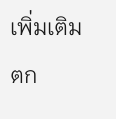เพิ่มเติมตก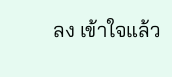ลง เข้าใจแล้ว